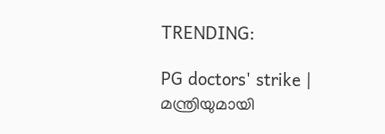TRENDING:

PG doctors' strike | മന്ത്രിയുമായി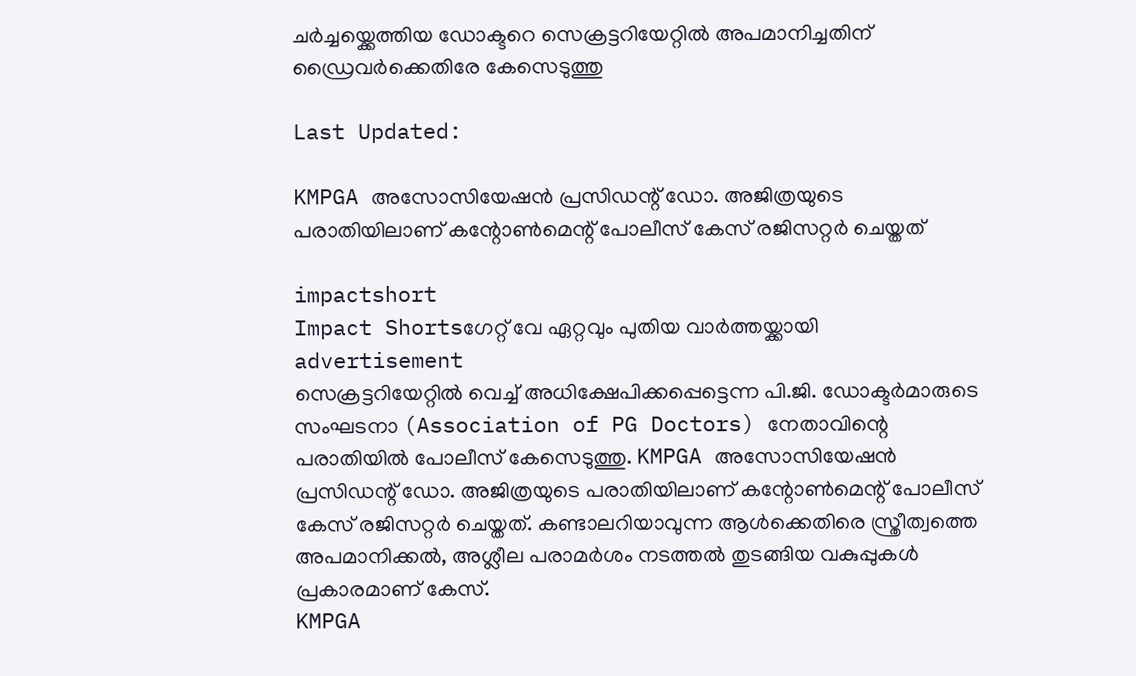ചർച്ചയ്ക്കെത്തിയ ഡോക്ടറെ സെക്രട്ടറിയേറ്റിൽ അപമാനിച്ചതിന് ഡ്രൈവർക്കെതിരേ കേസെടുത്തു

Last Updated:

KMPGA അസോസിയേഷൻ പ്രസിഡന്റ് ഡോ. അജിത്രയുടെ പരാതിയിലാണ് കന്റോൺമെന്റ് പോലീസ് കേസ് രജിസറ്റർ ചെയ്തത്

impactshort
Impact Shortsഗേറ്റ് വേ ഏറ്റവും പുതിയ വാർത്തയ്ക്കായി
advertisement
സെക്രട്ടറിയേറ്റിൽ വെച്ച് അധിക്ഷേപിക്കപ്പെട്ടെന്ന പി.ജി. ഡോക്ടർമാരുടെ സംഘടനാ (Association of PG Doctors) നേതാവിന്റെ പരാതിയിൽ പോലീസ് കേസെടുത്തു. KMPGA അസോസിയേഷൻ പ്രസിഡന്റ് ഡോ. അജിത്രയുടെ പരാതിയിലാണ് കന്റോൺമെന്റ് പോലീസ് കേസ് രജിസറ്റർ ചെയ്തത്. കണ്ടാലറിയാവുന്ന ആൾക്കെതിരെ സ്ത്രീത്വത്തെ അപമാനിക്കൽ, അശ്ലീല പരാമർശം നടത്തൽ തുടങ്ങിയ വകുപ്പുകൾ പ്രകാരമാണ് കേസ്.
KMPGA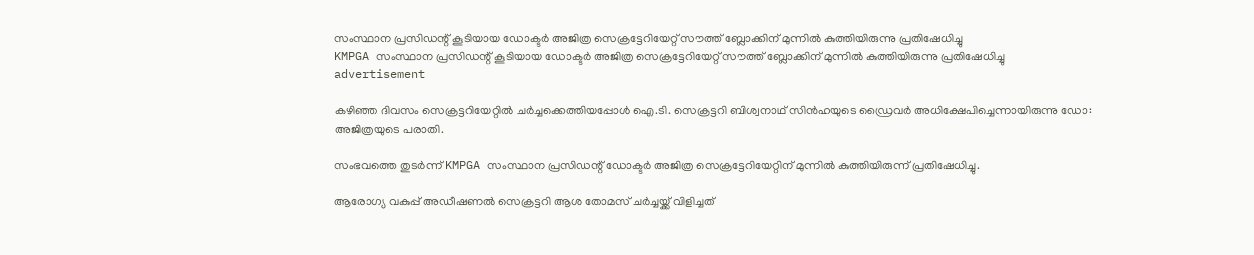സംസ്ഥാന പ്രസിഡന്റ് കൂടിയായ ഡോക്ടർ അജിത്ര സെക്രട്ടേറിയേറ്റ് സൗത്ത് ബ്ലോക്കിന് മുന്നിൽ കുത്തിയിരുന്നു പ്രതിഷേധിച്ചു
KMPGA സംസ്ഥാന പ്രസിഡന്റ് കൂടിയായ ഡോക്ടർ അജിത്ര സെക്രട്ടേറിയേറ്റ് സൗത്ത് ബ്ലോക്കിന് മുന്നിൽ കുത്തിയിരുന്നു പ്രതിഷേധിച്ചു
advertisement

കഴിഞ്ഞ ദിവസം സെക്രട്ടറിയേറ്റിൽ ചർച്ചക്കെത്തിയപ്പോൾ ഐ.ടി. സെക്രട്ടറി ബിശ്വനാഥ് സിൻഹയുടെ ഡ്രൈവർ അധിക്ഷേപിച്ചെന്നായിരുന്നു ഡോ: അജിത്രയുടെ പരാതി.

സംഭവത്തെ തുടർന്ന് KMPGA സംസ്ഥാന പ്രസിഡന്റ് ഡോക്ടർ അജിത്ര സെക്രട്ടേറിയേറ്റിന് മുന്നിൽ കുത്തിയിരുന്ന് പ്രതിഷേധിച്ചു.

ആരോഗ്യ വകുപ്പ് അഡീഷണൽ സെക്രട്ടറി ആശ തോമസ് ചർച്ചയ്ക്ക് വിളിച്ചത്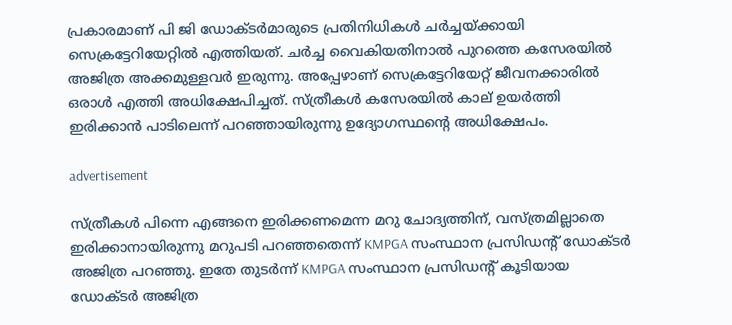പ്രകാരമാണ് പി ജി ഡോക്ടർമാരുടെ പ്രതിനിധികൾ ചർച്ചയ്ക്കായി സെക്രട്ടേറിയേറ്റിൽ എത്തിയത്. ചർച്ച വൈകിയതിനാൽ പുറത്തെ കസേരയിൽ അജിത്ര അക്കമുള്ളവർ ഇരുന്നു. അപ്പേഴാണ് സെക്രട്ടേറിയേറ്റ് ജീവനക്കാരിൽ ഒരാൾ എത്തി അധിക്ഷേപിച്ചത്. സ്ത്രീകൾ കസേരയിൽ കാല് ഉയർത്തി ഇരിക്കാൻ പാടിലെന്ന് പറഞ്ഞായിരുന്നു ഉദ്യോഗസ്ഥന്റെ അധിക്ഷേപം.

advertisement

സ്ത്രീകൾ പിന്നെ എങ്ങനെ ഇരിക്കണമെന്ന മറു ചോദ്യത്തിന്, വസ്ത്രമില്ലാതെ ഇരിക്കാനായിരുന്നു മറുപടി പറഞ്ഞതെന്ന് KMPGA സംസ്ഥാന പ്രസിഡന്റ് ഡോക്ടർ അജിത്ര പറഞ്ഞു. ഇതേ തുടർന്ന് KMPGA സംസ്ഥാന പ്രസിഡന്റ് കൂടിയായ ഡോക്ടർ അജിത്ര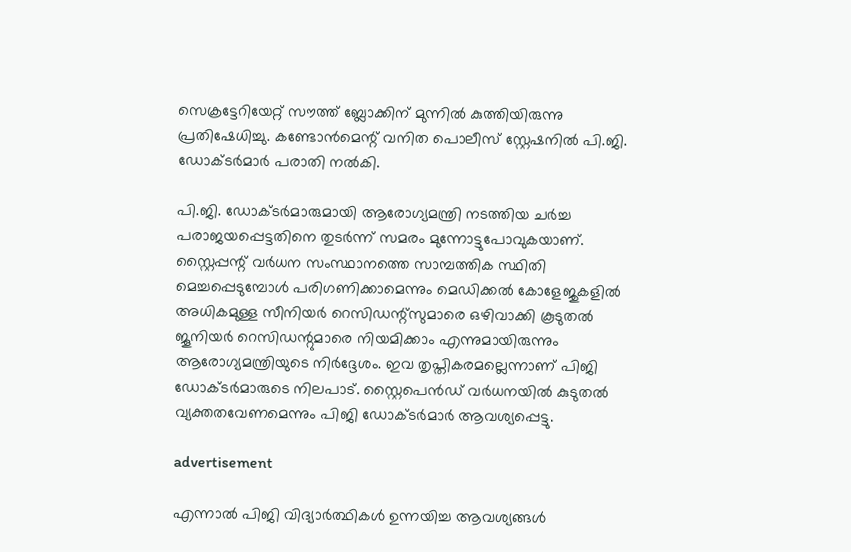സെക്രട്ടേറിയേറ്റ് സൗത്ത് ബ്ലോക്കിന് മുന്നിൽ കുത്തിയിരുന്നു പ്രതിഷേധിച്ചു. കണ്ടോൻമെന്റ് വനിത പൊലീസ് സ്റ്റേഷനിൽ പി.ജി. ഡോക്ടർമാർ പരാതി നൽകി.

പി.ജി. ഡോക്ടർമാരുമായി ആരോഗ്യമന്ത്രി നടത്തിയ ചർച്ച പരാജയപ്പെട്ടതിനെ തുടർന്ന് സമരം മുന്നോട്ടുപോവുകയാണ്. സ്റ്റൈപ്പന്റ് വർധന സംസ്ഥാനത്തെ സാമ്പത്തിക സ്ഥിതി മെച്ചപ്പെടുമ്പോൾ പരിഗണിക്കാമെന്നും മെഡിക്കൽ കോളേജുകളിൽ അധികമുള്ള സീനിയർ റെസിഡന്റ്‌സുമാരെ ഒഴിവാക്കി കൂടുതൽ ജൂനിയർ റെസിഡന്റുമാരെ നിയമിക്കാം എന്നുമായിരുന്നും ആരോഗ്യമന്ത്രിയുടെ നിർദ്ദേശം. ഇവ തൃപ്തികരമല്ലെന്നാണ് പിജി ഡോക്ടർമാരുടെ നിലപാട്. സ്റ്റൈപെൻഡ് വർധനയിൽ കുടുതൽ വ്യക്തതവേണമെന്നും പിജി ഡോക്ടർമാർ ആവശ്യപ്പെട്ടു.

advertisement

എന്നാൽ പിജി വിദ്യാര്‍ത്ഥികള്‍ ഉന്നയിച്ച ആവശ്യങ്ങള്‍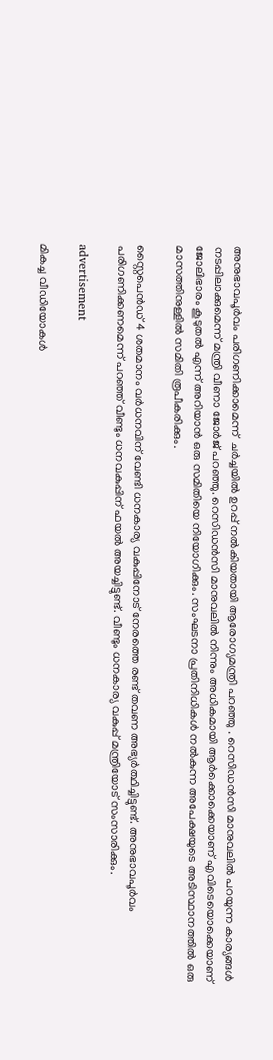അനുഭാവപൂര്‍വം പരിഗണിക്കാമെന്ന്  ചർച്ചയിൽ ഉറപ്പ് നല്‍കിയതായി ആരോഗ്യമന്ത്രി പറഞ്ഞു . റെസിഡന്‍സി മാനുവലില്‍ പറയുന്ന കാര്യങ്ങള്‍ നടപ്പിലാക്കുമെന്ന് മന്ത്രി വീണാ ജോര്‍ജ് പറഞ്ഞു. റെസിഡന്‍സി മാനുവലില്‍ നിന്നും അധികമായി ആര്‍ക്കൊക്കെയാണ് എവിടെയൊക്കെയാണ് ജോലിഭാരം കൂടുതല്‍ എന്ന് അറിയാന്‍ ഒരു സമിതിയെ നിയോഗിക്കും. സംഘടനാ പ്രതിനിധികള്‍ നല്‍കുന്ന അപേക്ഷയുടെ അടിസ്ഥാനത്തില്‍ ഒരു മാസത്തിനുള്ളില്‍ സമിതി രൂപീകരിക്കും.

സ്റ്റൈപെന്‍ഡ് 4 ശതമാനം വര്‍ധനവിന് വേണ്ടി ധനകാര്യ വകുപ്പിനോട് നേരത്തെ രണ്ട് തവണ അഭ്യര്‍ത്ഥിച്ചിട്ടുണ്ട്. അനുഭാവപൂര്‍വം പരിഗണിക്കണമെന്ന് പറഞ്ഞ് വീണ്ടും ധനവകുപ്പിന് ഫയല്‍ അയച്ചിട്ടുണ്ട്. വീണ്ടും ധനകാര്യ വകുപ്പ് മന്ത്രിയോട് സംസാരിക്കും.

advertisement

മികച്ച വീഡിയോകൾ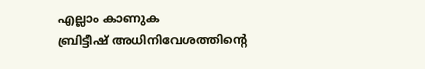എല്ലാം കാണുക
ബ്രിട്ടീഷ് അധിനിവേശത്തിൻ്റെ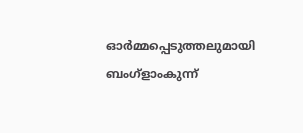ഓർമ്മപ്പെടുത്തലുമായി ബംഗ്ളാംകുന്ന്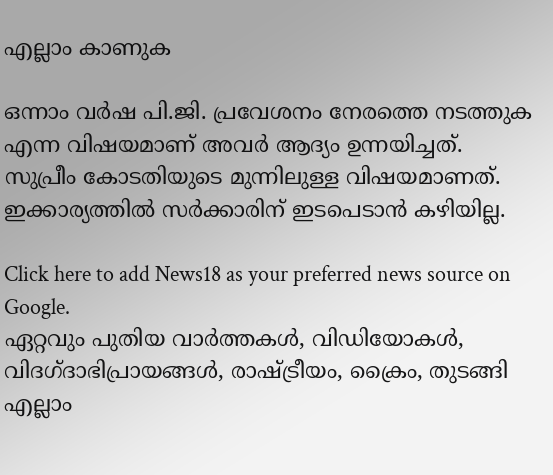എല്ലാം കാണുക

ഒന്നാം വര്‍ഷ പി.ജി. പ്രവേശനം നേരത്തെ നടത്തുക എന്ന വിഷയമാണ് അവര്‍ ആദ്യം ഉന്നയിച്ചത്. സുപ്രീം കോടതിയുടെ മുന്നിലുള്ള വിഷയമാണത്. ഇക്കാര്യത്തില്‍ സര്‍ക്കാരിന് ഇടപെടാന്‍ കഴിയില്ല.

Click here to add News18 as your preferred news source on Google.
ഏറ്റവും പുതിയ വാർത്തകൾ, വിഡിയോകൾ, വിദഗ്ദാഭിപ്രായങ്ങൾ, രാഷ്ട്രീയം, ക്രൈം, തുടങ്ങി എല്ലാം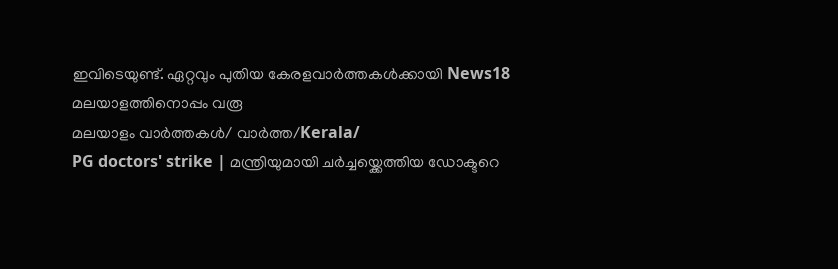ഇവിടെയുണ്ട്. ഏറ്റവും പുതിയ കേരളവാർത്തകൾക്കായി News18 മലയാളത്തിനൊപ്പം വരൂ
മലയാളം വാർത്തകൾ/ വാർത്ത/Kerala/
PG doctors' strike | മന്ത്രിയുമായി ചർച്ചയ്ക്കെത്തിയ ഡോക്ടറെ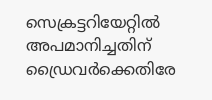സെക്രട്ടറിയേറ്റിൽ അപമാനിച്ചതിന് ഡ്രൈവർക്കെതിരേ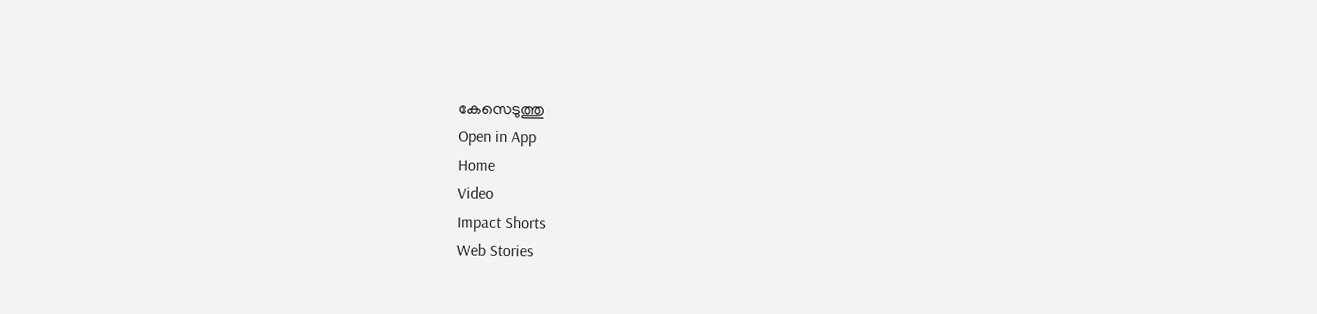കേസെടുത്തു
Open in App
Home
Video
Impact Shorts
Web Stories